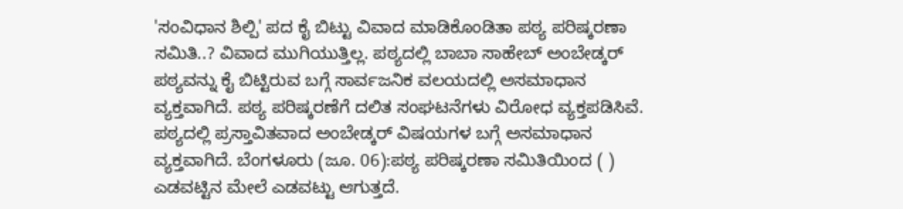'ಸಂವಿಧಾನ ಶಿಲ್ಪಿ' ಪದ ಕೈ ಬಿಟ್ಟು ವಿವಾದ ಮಾಡಿಕೊಂಡಿತಾ ಪಠ್ಯ ಪರಿಷ್ಕರಣಾ ಸಮಿತಿ..? ವಿವಾದ ಮುಗಿಯುತ್ತಿಲ್ಲ. ಪಠ್ಯದಲ್ಲಿ ಬಾಬಾ ಸಾಹೇಬ್ ಅಂಬೇಡ್ಕರ್ ಪಠ್ಯವನ್ನು ಕೈ ಬಿಟ್ಟಿರುವ ಬಗ್ಗೆ ಸಾರ್ವಜನಿಕ ವಲಯದಲ್ಲಿ ಅಸಮಾಧಾನ ವ್ಯಕ್ತವಾಗಿದೆ. ಪಠ್ಯ ಪರಿಷ್ಕರಣೆಗೆ ದಲಿತ ಸಂಘಟನೆಗಳು ವಿರೋಧ ವ್ಯಕ್ತಪಡಿಸಿವೆ. ಪಠ್ಯದಲ್ಲಿ ಪ್ರಸ್ತಾವಿತವಾದ ಅಂಬೇಡ್ಕರ್ ವಿಷಯಗಳ ಬಗ್ಗೆ ಅಸಮಾಧಾನ ವ್ಯಕ್ತವಾಗಿದೆ. ಬೆಂಗಳೂರು (ಜೂ. 06):ಪಠ್ಯ ಪರಿಷ್ಕರಣಾ ಸಮಿತಿಯಿಂದ ( ) ಎಡವಟ್ಟಿನ ಮೇಲೆ ಎಡವಟ್ಟು ಆಗುತ್ತದೆ.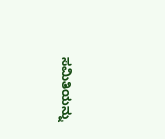ಸಮಿತಿಯನ್ನು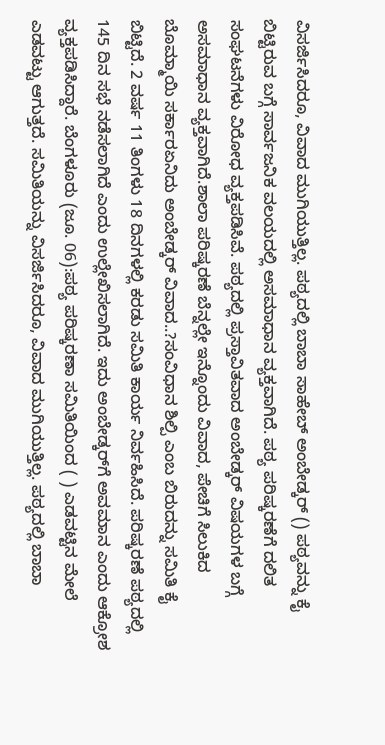ವಿಸರ್ಜಿಸಿದರೂ, ವಿವಾದ ಮುಗಿಯುತ್ತಿಲ್ಲ. ಪಠ್ಯದಲ್ಲಿ ಬಾಬಾ ಸಾಹೇಬ್ ಅಂಬೇಡ್ಕರ್ () ಪಠ್ಯವನ್ನು ಕೈ ಬಿಟ್ಟಿರುವ ಬಗ್ಗೆ ಸಾರ್ವಜನಿಕ ವಲಯದಲ್ಲಿ ಅಸಮಾಧಾನ ವ್ಯಕ್ತವಾಗಿದೆ. ಪಠ್ಯ ಪರಿಷ್ಕರಣೆಗೆ ದಲಿತ ಸಂಘಟನೆಗಳು ವಿರೋಧ ವ್ಯಕ್ತಪಡಿಸಿವೆ. ಪಠ್ಯದಲ್ಲಿ ಪ್ರಸ್ತಾವಿತವಾದ ಅಂಬೇಡ್ಕರ್ ವಿಷಯಗಳ ಬಗ್ಗೆ ಅಸಮಾಧಾನ ವ್ಯಕ್ತವಾಗಿದೆ.ಶಾಲಾ ಪರಿಷ್ಕರಣೆ ಬೆನ್ನಲ್ಲೇ ಇನ್ನೊಂದು ವಿವಾದ, ಪೇಚಿಗೆ ಸಿಲುಕಿದ ಬೊಮ್ಮಾಯಿ ಸರ್ಕಾರಏನಿದು ಅಂಬೇಡ್ಕರ್ ವಿವಾದ..?ಸಂವಿಧಾನ ಶಿಲ್ಪಿ ಎಂಬ ಬಿರುದನ್ನು ಸಮಿತಿ ಕೈ ಬಿಟ್ಟಿದೆ. 2 ವರ್ಷ 11 ತಿಂಗಳು 18 ದಿನಗಳಲ್ಲಿ ಕರಡು ಸಮಿತಿ ಕಾರ್ಯ ನಿರ್ವಹಿಸಿದೆ. ಪರಿಷ್ಕರಣೆ ಪಠ್ಯದಲ್ಲಿ 145 ದಿನ ಸಭೆ ನಡೆಸಲಾಗಿದೆ ಎಂದು ಉಲ್ಲೇಖಿಸಲಾಗಿದೆ. ಇದು ಅಂಬೇಡ್ಕರ್‌ಗೆ ಅವಮಾನ ಎಂದು ಆಕ್ರೋಶ ವ್ಯಕ್ತಪಡಿಸಿದ್ದಾರೆ. ಬೆಂಗಳೂರು (ಜೂ. 06):ಪಠ್ಯ ಪರಿಷ್ಕರಣಾ ಸಮಿತಿಯಿಂದ ( ) ಎಡವಟ್ಟಿನ ಮೇಲೆ ಎಡವಟ್ಟು ಆಗುತ್ತದೆ. ಸಮಿತಿಯನ್ನು ವಿಸರ್ಜಿಸಿದರೂ, ವಿವಾದ ಮುಗಿಯುತ್ತಿಲ್ಲ. ಪಠ್ಯದಲ್ಲಿ ಬಾಬಾ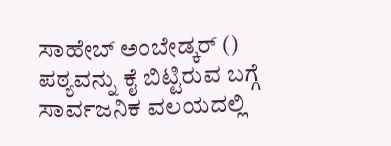ಸಾಹೇಬ್ ಅಂಬೇಡ್ಕರ್ () ಪಠ್ಯವನ್ನು ಕೈ ಬಿಟ್ಟಿರುವ ಬಗ್ಗೆ ಸಾರ್ವಜನಿಕ ವಲಯದಲ್ಲಿ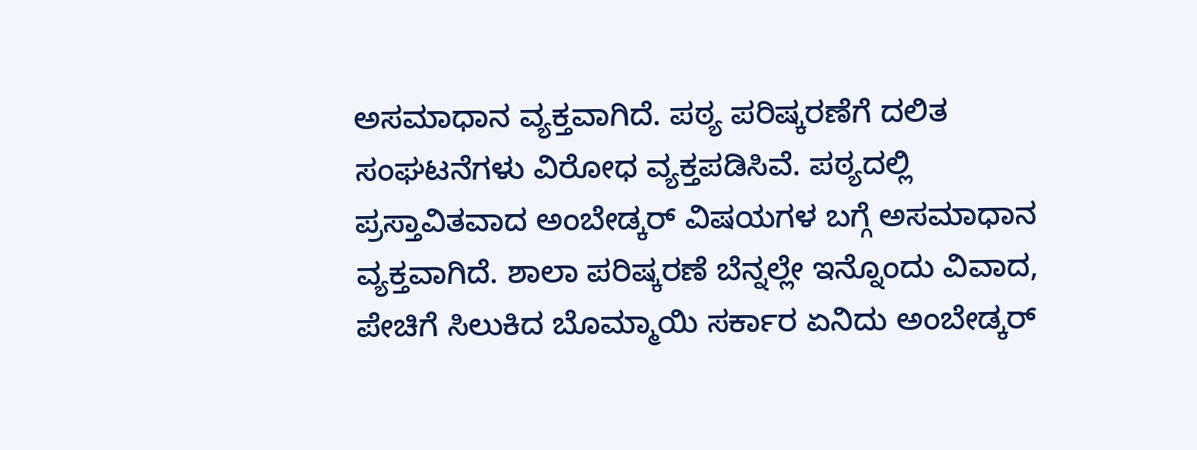ಅಸಮಾಧಾನ ವ್ಯಕ್ತವಾಗಿದೆ. ಪಠ್ಯ ಪರಿಷ್ಕರಣೆಗೆ ದಲಿತ ಸಂಘಟನೆಗಳು ವಿರೋಧ ವ್ಯಕ್ತಪಡಿಸಿವೆ. ಪಠ್ಯದಲ್ಲಿ ಪ್ರಸ್ತಾವಿತವಾದ ಅಂಬೇಡ್ಕರ್ ವಿಷಯಗಳ ಬಗ್ಗೆ ಅಸಮಾಧಾನ ವ್ಯಕ್ತವಾಗಿದೆ. ಶಾಲಾ ಪರಿಷ್ಕರಣೆ ಬೆನ್ನಲ್ಲೇ ಇನ್ನೊಂದು ವಿವಾದ, ಪೇಚಿಗೆ ಸಿಲುಕಿದ ಬೊಮ್ಮಾಯಿ ಸರ್ಕಾರ ಏನಿದು ಅಂಬೇಡ್ಕರ್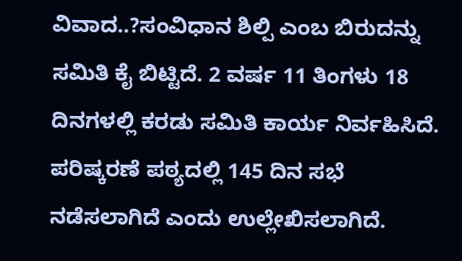ವಿವಾದ..?ಸಂವಿಧಾನ ಶಿಲ್ಪಿ ಎಂಬ ಬಿರುದನ್ನು ಸಮಿತಿ ಕೈ ಬಿಟ್ಟಿದೆ. 2 ವರ್ಷ 11 ತಿಂಗಳು 18 ದಿನಗಳಲ್ಲಿ ಕರಡು ಸಮಿತಿ ಕಾರ್ಯ ನಿರ್ವಹಿಸಿದೆ. ಪರಿಷ್ಕರಣೆ ಪಠ್ಯದಲ್ಲಿ 145 ದಿನ ಸಭೆ ನಡೆಸಲಾಗಿದೆ ಎಂದು ಉಲ್ಲೇಖಿಸಲಾಗಿದೆ.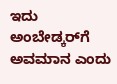ಇದು ಅಂಬೇಡ್ಕರ್‌ಗೆ ಅವಮಾನ ಎಂದು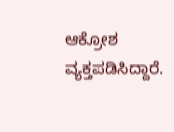ಆಕ್ರೋಶ ವ್ಯಕ್ತಪಡಿಸಿದ್ದಾರೆ.